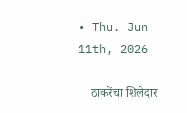• Thu. Jun 11th, 2026

    ठाकरेंचा शिलेदार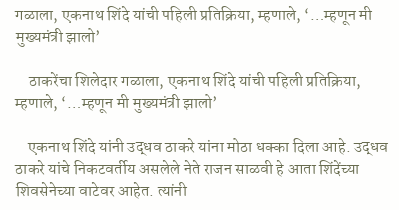गळाला, एकनाथ शिंदे यांची पहिली प्रतिक्रिया, म्हणाले, ‘…म्हणून मी मुख्यमंत्री झालो’

    ठाकरेंचा शिलेदार गळाला, एकनाथ शिंदे यांची पहिली प्रतिक्रिया, म्हणाले, ‘…म्हणून मी मुख्यमंत्री झालो’

    एकनाथ शिंदे यांनी उद्धव ठाकरे यांना मोठा धक्का दिला आहे. उद्धव ठाकरे यांचे निकटवर्तीय असलेले नेते राजन साळवी हे आता शिंदेंच्या शिवसेनेच्या वाटेवर आहेत. त्यांनी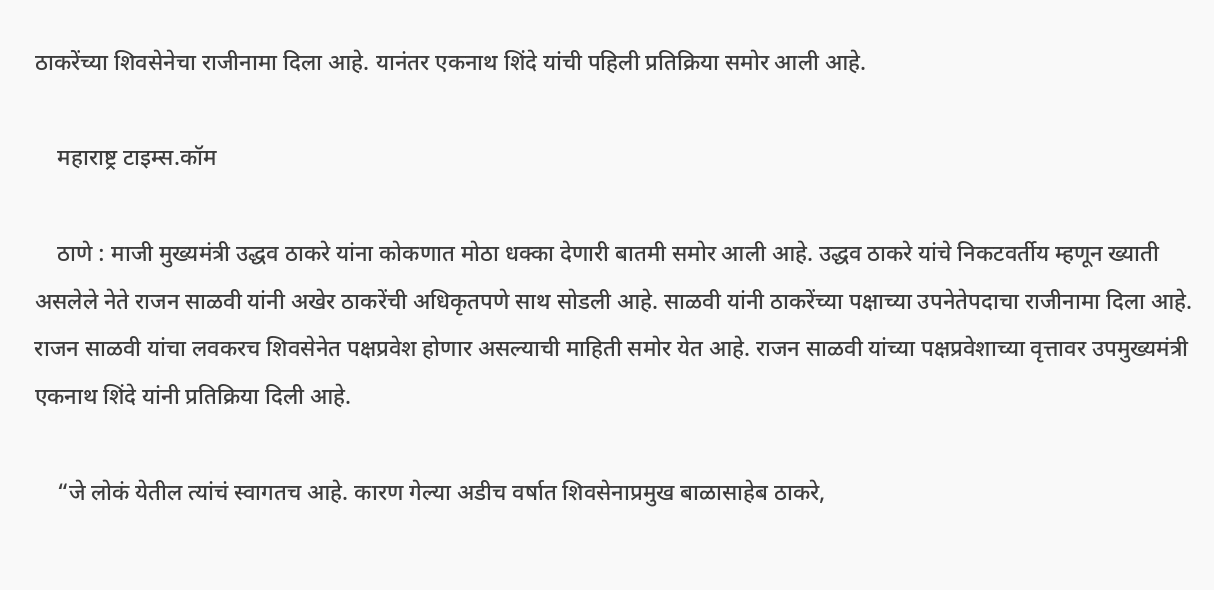ठाकरेंच्या शिवसेनेचा राजीनामा दिला आहे. यानंतर एकनाथ शिंदे यांची पहिली प्रतिक्रिया समोर आली आहे.

    महाराष्ट्र टाइम्स.कॉम

    ठाणे : माजी मुख्यमंत्री उद्धव ठाकरे यांना कोकणात मोठा धक्का देणारी बातमी समोर आली आहे. उद्धव ठाकरे यांचे निकटवर्तीय म्हणून ख्याती असलेले नेते राजन साळवी यांनी अखेर ठाकरेंची अधिकृतपणे साथ सोडली आहे. साळवी यांनी ठाकरेंच्या पक्षाच्या उपनेतेपदाचा राजीनामा दिला आहे. राजन साळवी यांचा लवकरच शिवसेनेत पक्षप्रवेश होणार असल्याची माहिती समोर येत आहे. राजन साळवी यांच्या पक्षप्रवेशाच्या वृत्तावर उपमुख्यमंत्री एकनाथ शिंदे यांनी प्रतिक्रिया दिली आहे.

    “जे लोकं येतील त्यांचं स्वागतच आहे. कारण गेल्या अडीच वर्षात शिवसेनाप्रमुख बाळासाहेब ठाकरे,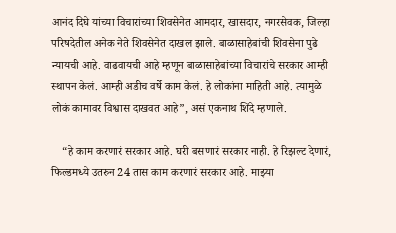आनंद दिघे यांच्या विचारांच्या शिवसेनेत आमदार, खासदार, नगरसेवक, जिल्हा परिषदेतील अनेक नेते शिवसेनेत दाखल झाले. बाळासाहेबांची शिवसेना पुढे न्यायची आहे. वाढवायची आहे म्हणून बाळासाहेबांच्या विचारांचे सरकार आम्ही स्थापन केलं. आम्ही अडीच वर्षे काम केलं. हे लोकांना माहिती आहे. त्यामुळे लोकं कामावर विश्वास दाखवत आहे”, असं एकनाथ शिंदे म्हणाले.

    “हे काम करणारं सरकार आहे. घरी बसणारं सरकार नाही. हे रिझल्ट देणारं, फिल्डमध्ये उतरुन 24 तास काम करणारं सरकार आहे. माझ्या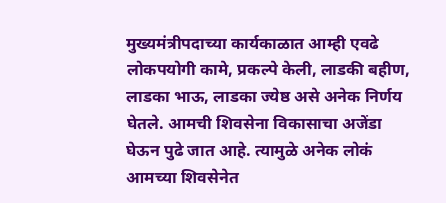मुख्यमंत्रीपदाच्या कार्यकाळात आम्ही एवढे लोकपयोगी कामे, प्रकल्पे केली, लाडकी बहीण, लाडका भाऊ, लाडका ज्येष्ठ असे अनेक निर्णय घेतले. आमची शिवसेना विकासाचा अजेंडा घेऊन पुढे जात आहे. त्यामुळे अनेक लोकं आमच्या शिवसेनेत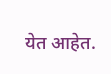येत आहेत.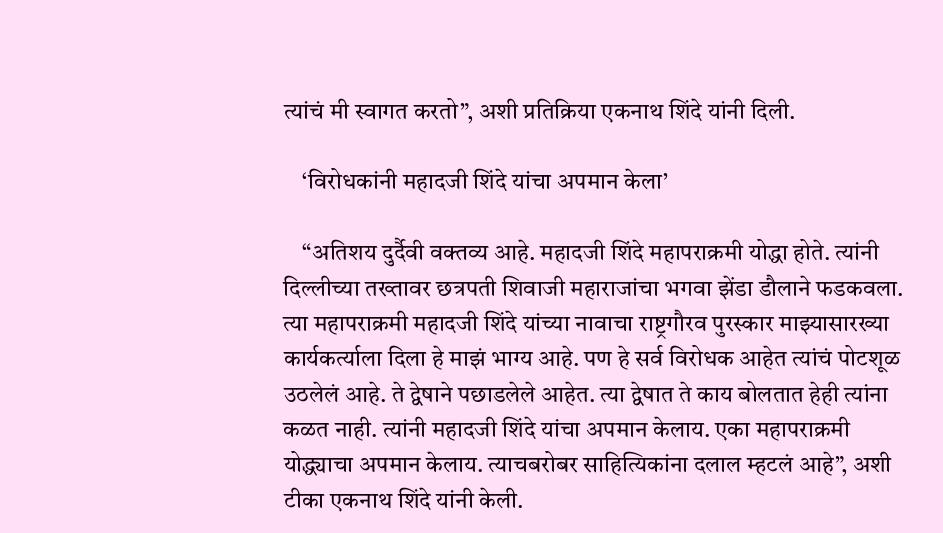त्यांचं मी स्वागत करतो”, अशी प्रतिक्रिया एकनाथ शिंदे यांनी दिली.

    ‘विरोधकांनी महादजी शिंदे यांचा अपमान केला’

    “अतिशय दुर्दैवी वक्तव्य आहे. महादजी शिंदे महापराक्रमी योद्धा होते. त्यांनी दिल्लीच्या तख्तावर छत्रपती शिवाजी महाराजांचा भगवा झेंडा डौलाने फडकवला. त्या महापराक्रमी महादजी शिंदे यांच्या नावाचा राष्ट्रगौरव पुरस्कार माझ्यासारख्या कार्यकर्त्याला दिला हे माझं भाग्य आहे. पण हे सर्व विरोधक आहेत त्यांचं पोटशूळ उठलेलं आहे. ते द्वेषाने पछाडलेले आहेत. त्या द्वेषात ते काय बोलतात हेही त्यांना कळत नाही. त्यांनी महादजी शिंदे यांचा अपमान केलाय. एका महापराक्रमी योद्ध्याचा अपमान केलाय. त्याचबरोबर साहित्यिकांना दलाल म्हटलं आहे”, अशी टीका एकनाथ शिंदे यांनी केली.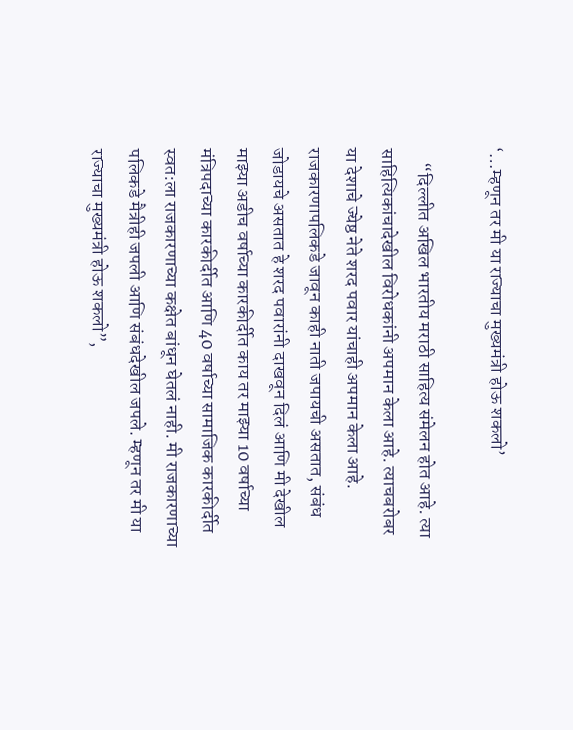‘…म्हणून तर मी या राज्याचा मुख्यमंत्री होऊ शकलो’

    “दिल्लीत अखिल भारतीय मराठी साहित्य संमेलन होत आहे. त्या साहित्यिकांचादेखील विरोधकांनी अपमान केला आहे. त्याचबरोबर या देशाचे ज्येष्ठ नेते शरद पवार यांचाही अपमान केला आहे. राजकारणापलिकडे जावून काही नाती जपायची असतात, संबंध जोडायचे असतात हे शरद पवारांनी दाखवून दिलं आणि मी देखील माझ्या अडीच वर्षाच्या कारकीर्दीत काय तर माझ्या 10 वर्षाच्या मंत्रिपदाच्या कारकीर्दीत आणि 40 वर्षाच्या सामाजिक कारकीर्दीत स्वत:ला राजकारणाच्या कक्षेत बांधून घेतलं नाही. मी राजकारणाच्या पलिकडे मैत्रीही जपली आणि संबंधदेखील जपले. म्हणून तर मी या राज्याचा मुख्यमंत्री होऊ शकलो”,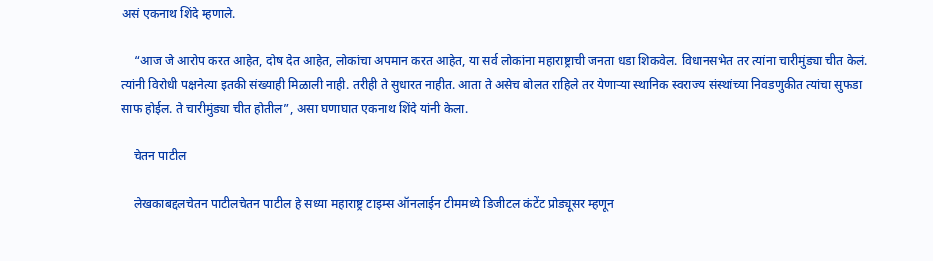असं एकनाथ शिंदे म्हणाले.

    “आज जे आरोप करत आहेत, दोष देत आहेत, लोकांचा अपमान करत आहेत, या सर्व लोकांना महाराष्ट्राची जनता धडा शिकवेल. विधानसभेत तर त्यांना चारीमुंड्या चीत केलं. त्यांनी विरोधी पक्षनेत्या इतकी संख्याही मिळाली नाही. तरीही ते सुधारत नाहीत. आता ते असेच बोलत राहिले तर येणाऱ्या स्थानिक स्वराज्य संस्थांच्या निवडणुकीत त्यांचा सुफडा साफ होईल. ते चारीमुंड्या चीत होतील”, असा घणाघात एकनाथ शिंदे यांनी केला.

    चेतन पाटील

    लेखकाबद्दलचेतन पाटीलचेतन पाटील हे सध्या महाराष्ट्र टाइम्स ऑनलाईन टीममध्ये डिजीटल कंटेंट प्रोड्यूसर म्हणून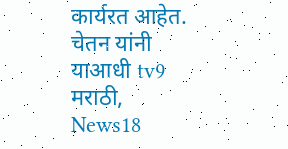कार्यरत आहेत. चेतन यांनी याआधी tv9 मराठी, News18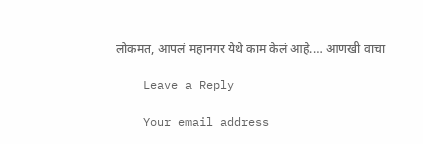लोकमत, आपलं महानगर येथे काम केलं आहे.… आणखी वाचा

    Leave a Reply

    Your email address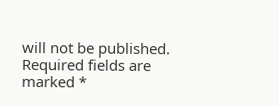will not be published. Required fields are marked *